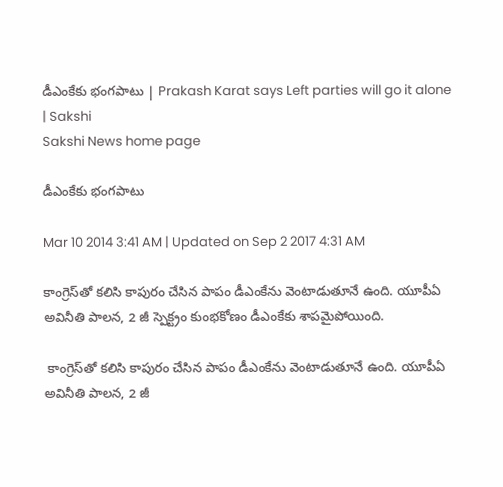డీఎంకేకు భంగపాటు | Prakash Karat says Left parties will go it alone | Sakshi
Sakshi News home page

డీఎంకేకు భంగపాటు

Mar 10 2014 3:41 AM | Updated on Sep 2 2017 4:31 AM

కాంగ్రెస్‌తో కలిసి కాపురం చేసిన పాపం డీఎంకేను వెంటాడుతూనే ఉంది. యూపీఏ అవినీతి పాలన, 2 జీ స్పెక్ట్రం కుంభకోణం డీఎంకేకు శాపమైపోయింది.

 కాంగ్రెస్‌తో కలిసి కాపురం చేసిన పాపం డీఎంకేను వెంటాడుతూనే ఉంది. యూపీఏ అవినీతి పాలన, 2 జీ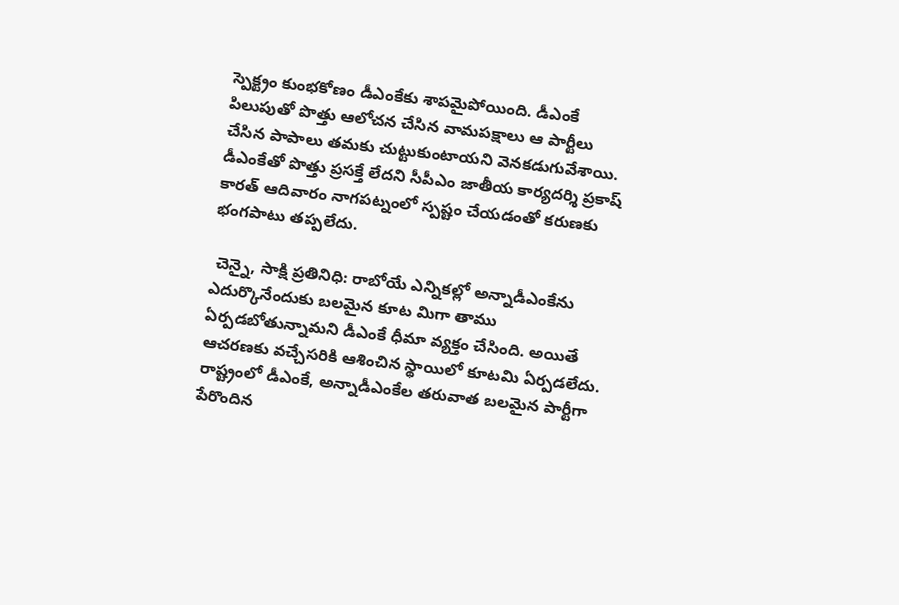స్పెక్ట్రం కుంభకోణం డీఎంకేకు శాపమైపోయింది. డీఎంకే  పిలుపుతో పొత్తు ఆలోచన చేసిన వామపక్షాలు ఆ పార్టీలు చేసిన పాపాలు తమకు చుట్టుకుంటాయని వెనకడుగువేశాయి. డీఎంకేతో పొత్తు ప్రసక్తే లేదని సీపీఎం జాతీయ కార్యదర్శి ప్రకాష్ కారత్ ఆదివారం నాగపట్నంలో స్పష్టం చేయడంతో కరుణకు భంగపాటు తప్పలేదు.

 చెన్నై, సాక్షి ప్రతినిధి: రాబోయే ఎన్నికల్లో అన్నాడీఎంకేను ఎదుర్కొనేందుకు బలమైన కూట మిగా తాము ఏర్పడబోతున్నామని డీఎంకే ధీమా వ్యక్తం చేసింది. అయితే ఆచరణకు వచ్చేసరికి ఆశించిన స్థాయిలో కూటమి ఏర్పడలేదు. రాష్ట్రంలో డీఎంకే, అన్నాడీఎంకేల తరువాత బలమైన పార్టీగా పేరొందిన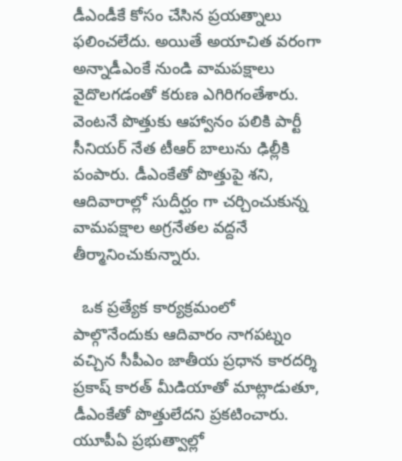డీఎండీకే కోసం చేసిన ప్రయత్నాలు ఫలించలేదు. అయితే అయాచిత వరంగా అన్నాడీఎంకే నుండి వామపక్షాలు వైదొలగడంతో కరుణ ఎగిరిగంతేశారు. వెంటనే పొత్తుకు ఆహ్వానం పలికి పార్టీ సీనియర్ నేత టీఆర్ బాలును ఢిల్లీకి పంపారు. డీఎంకేతో పొత్తుపై శని, ఆదివారాల్లో సుదీర్ఘం గా చర్చించుకున్న వామపక్షాల అగ్రనేతల వద్దనే తీర్మానించుకున్నారు.

  ఒక ప్రత్యేక కార్యక్రమంలో పాల్గొనేందుకు ఆదివారం నాగపట్నం వచ్చిన సీపీఎం జాతీయ ప్రధాన కారదర్శి ప్రకాష్ కారత్ మీడియాతో మాట్లాడుతూ, డీఎంకేతో పొత్తులేదని ప్రకటించారు. యూపీఏ ప్రభుత్వాల్లో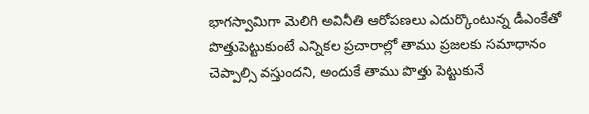భాగస్వామిగా మెలిగి అవినీతి ఆరోపణలు ఎదుర్కొంటున్న డీఎంకేతో పొత్తుపెట్టుకుంటే ఎన్నికల ప్రచారాల్లో తాము ప్రజలకు సమాధానం చెప్పాల్సి వస్తుందని, అందుకే తాము పొత్తు పెట్టుకునే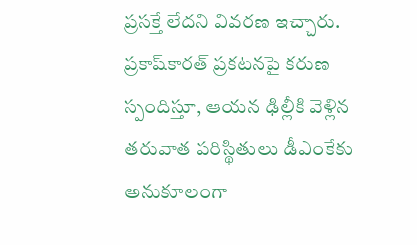ప్రసక్తే లేదని వివరణ ఇచ్చారు. ప్రకాష్‌కారత్ ప్రకటనపై కరుణ స్పందిస్తూ, ఆయన ఢిల్లీకి వెళ్లిన తరువాత పరిస్థితులు డీఎంకేకు అనుకూలంగా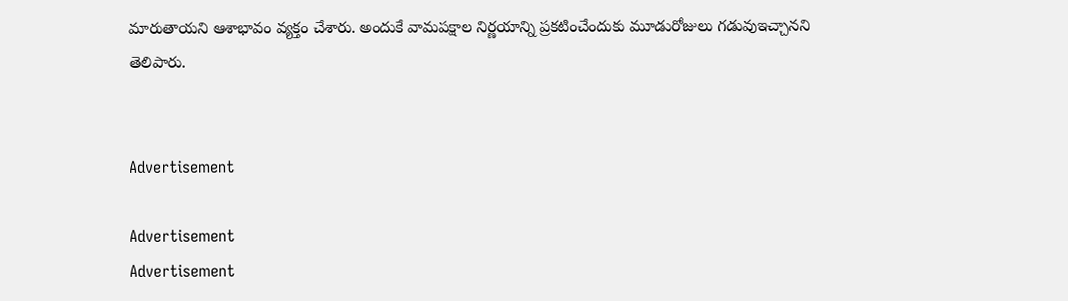మారుతాయని ఆశాభావం వ్యక్తం చేశారు. అందుకే వామపక్షాల నిర్ణయాన్ని ప్రకటించేందుకు మూడురోజులు గడువుఇచ్చానని తెలిపారు.


Advertisement

Advertisement
Advertisement